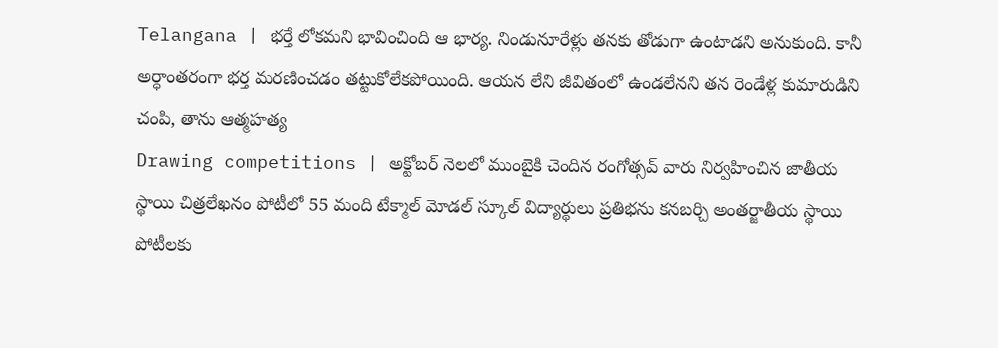Telangana | భర్తే లోకమని భావించింది ఆ భార్య. నిండునూరేళ్లు తనకు తోడుగా ఉంటాడని అనుకుంది. కానీ అర్ధాంతరంగా భర్త మరణించడం తట్టుకోలేకపోయింది. ఆయన లేని జీవితంలో ఉండలేనని తన రెండేళ్ల కుమారుడిని చంపి, తాను ఆత్మహత్య
Drawing competitions | అక్టోబర్ నెలలో ముంబైకి చెందిన రంగోత్సవ్ వారు నిర్వహించిన జాతీయ స్థాయి చిత్రలేఖనం పోటీలో 55 మంది టేక్మాల్ మోడల్ స్కూల్ విద్యార్థులు ప్రతిభను కనబర్చి అంతర్జాతీయ స్థాయి పోటీలకు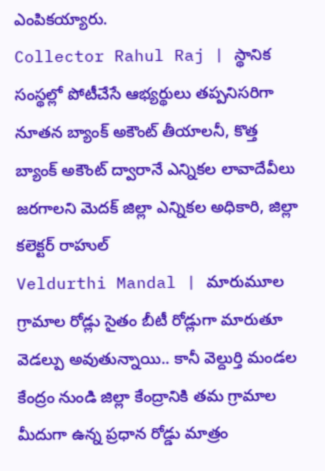ఎంపికయ్యారు.
Collector Rahul Raj | స్థానిక సంస్థల్లో పోటీచేసే ఆభ్యర్థులు తప్పనిసరిగా నూతన బ్యాంక్ అకౌంట్ తీయాలనీ, కొత్త బ్యాంక్ అకౌంట్ ద్వారానే ఎన్నికల లావాదేవీలు జరగాలని మెదక్ జిల్లా ఎన్నికల అధికారి, జిల్లా కలెక్టర్ రాహుల్
Veldurthi Mandal | మారుమూల గ్రామాల రోడ్లు సైతం బీటీ రోడ్లుగా మారుతూ వెడల్పు అవుతున్నాయి.. కానీ వెల్దుర్తి మండల కేంద్రం నుండి జిల్లా కేంద్రానికి తమ గ్రామాల మీదుగా ఉన్న ప్రధాన రోడ్డు మాత్రం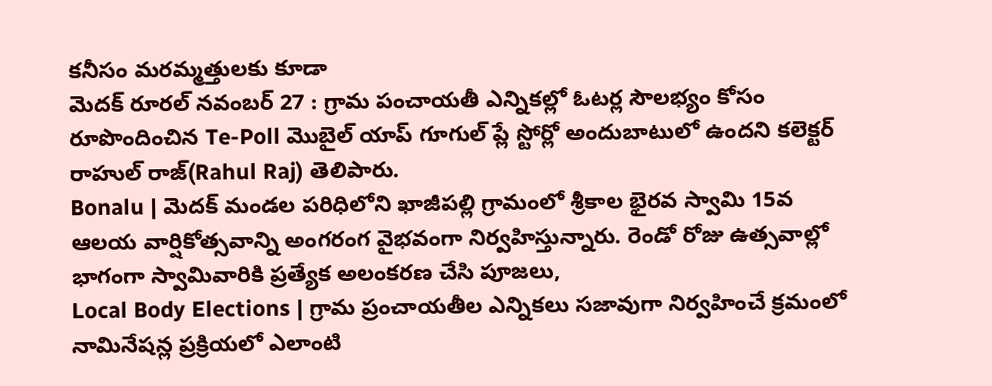కనీసం మరమ్మత్తులకు కూడా
మెదక్ రూరల్ నవంబర్ 27 : గ్రామ పంచాయతీ ఎన్నికల్లో ఓటర్ల సౌలభ్యం కోసం రూపొందించిన Te-Poll మొబైల్ యాప్ గూగుల్ ప్లే స్టోర్లో అందుబాటులో ఉందని కలెక్టర్ రాహుల్ రాజ్(Rahul Raj) తెలిపారు.
Bonalu | మెదక్ మండల పరిధిలోని ఖాజీపల్లి గ్రామంలో శ్రీకాల భైరవ స్వామి 15వ ఆలయ వార్షికోత్సవాన్ని అంగరంగ వైభవంగా నిర్వహిస్తున్నారు. రెండో రోజు ఉత్సవాల్లో భాగంగా స్వామివారికి ప్రత్యేక అలంకరణ చేసి పూజలు,
Local Body Elections | గ్రామ ప్రంచాయతీల ఎన్నికలు సజావుగా నిర్వహించే క్రమంలో నామినేషన్ల ప్రక్రియలో ఎలాంటి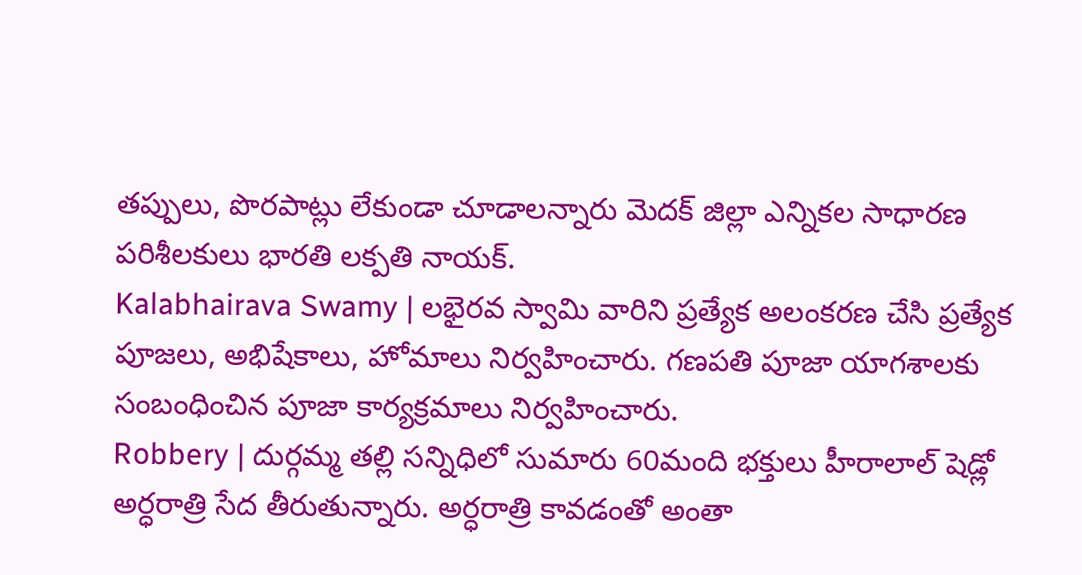తప్పులు, పొరపాట్లు లేకుండా చూడాలన్నారు మెదక్ జిల్లా ఎన్నికల సాధారణ పరిశీలకులు భారతి లక్పతి నాయక్.
Kalabhairava Swamy | లభైరవ స్వామి వారిని ప్రత్యేక అలంకరణ చేసి ప్రత్యేక పూజలు, అభిషేకాలు, హోమాలు నిర్వహించారు. గణపతి పూజా యాగశాలకు సంబంధించిన పూజా కార్యక్రమాలు నిర్వహించారు.
Robbery | దుర్గమ్మ తల్లి సన్నిధిలో సుమారు 60మంది భక్తులు హీరాలాల్ షెడ్లో అర్ధరాత్రి సేద తీరుతున్నారు. అర్ధరాత్రి కావడంతో అంతా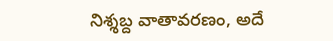నిశ్శబ్ద వాతావరణం, అదే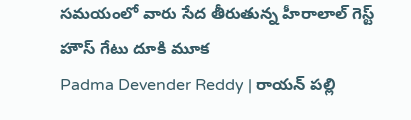సమయంలో వారు సేద తీరుతున్న హీరాలాల్ గెస్ట్ హౌస్ గేటు దూకి మూక
Padma Devender Reddy | రాయన్ పల్లి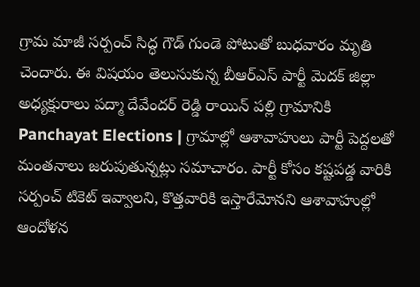గ్రామ మాజీ సర్పంచ్ సిద్ధ గౌడ్ గుండె పోటుతో బుధవారం మృతి చెందారు. ఈ విషయం తెలుసుకున్న బీఆర్ఎస్ పార్టీ మెదక్ జిల్లా అధ్యక్షురాలు పద్మా దేవేందర్ రెడ్డి రాయిన్ పల్లి గ్రామానికి
Panchayat Elections | గ్రామాల్లో ఆశావాహులు పార్టీ పెద్దలతో మంతనాలు జరుపుతున్నట్లు సమాచారం. పార్టీ కోసం కష్టపడ్డ వారికి సర్పంచ్ టికెట్ ఇవ్వాలని, కొత్తవారికి ఇస్తారేమోనని ఆశావాహుల్లో ఆందోళన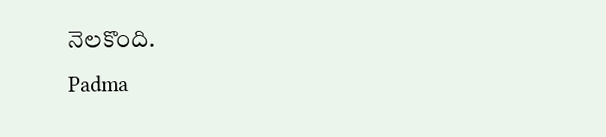నెలకొంది.
Padma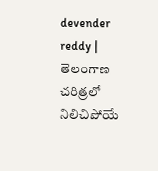devender reddy | తెలంగాణ చరిత్రలో నిలిచిపోయే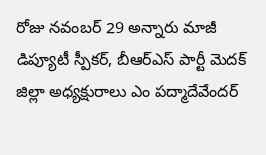రోజు నవంబర్ 29 అన్నారు మాజీ డిప్యూటీ స్పీకర్, బీఆర్ఎస్ పార్టీ మెదక్ జిల్లా అధ్యక్షురాలు ఎం పద్మాదేవేందర్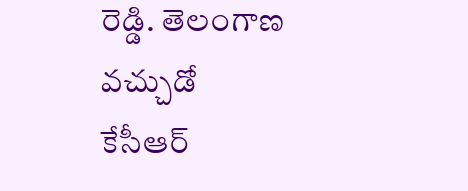రెడ్డి. తెలంగాణ వచ్చుడో కేసీఆర్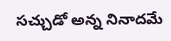సచ్చుడో అన్న నినాదమే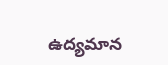ఉద్యమాన